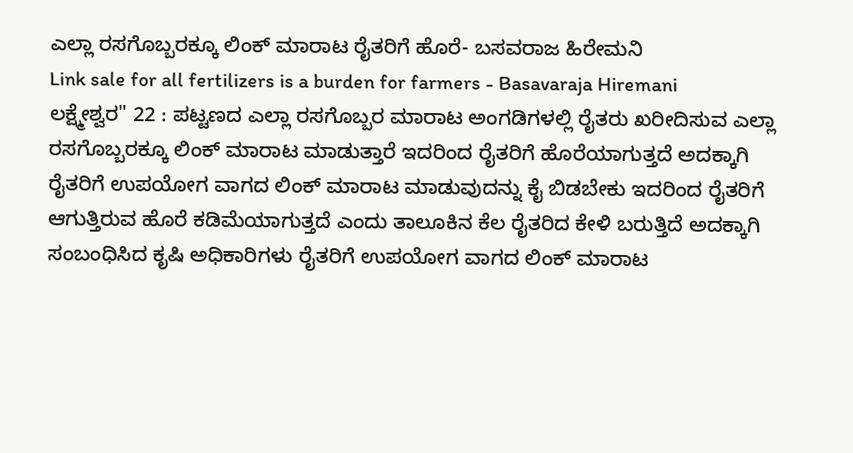ಎಲ್ಲಾ ರಸಗೊಬ್ಬರಕ್ಕೂ ಲಿಂಕ್ ಮಾರಾಟ ರೈತರಿಗೆ ಹೊರೆ- ಬಸವರಾಜ ಹಿರೇಮನಿ
Link sale for all fertilizers is a burden for farmers - Basavaraja Hiremani
ಲಕ್ಷ್ಮೇಶ್ವರ" 22 : ಪಟ್ಟಣದ ಎಲ್ಲಾ ರಸಗೊಬ್ಬರ ಮಾರಾಟ ಅಂಗಡಿಗಳಲ್ಲಿ ರೈತರು ಖರೀದಿಸುವ ಎಲ್ಲಾ ರಸಗೊಬ್ಬರಕ್ಕೂ ಲಿಂಕ್ ಮಾರಾಟ ಮಾಡುತ್ತಾರೆ ಇದರಿಂದ ರೈತರಿಗೆ ಹೊರೆಯಾಗುತ್ತದೆ ಅದಕ್ಕಾಗಿ ರೈತರಿಗೆ ಉಪಯೋಗ ವಾಗದ ಲಿಂಕ್ ಮಾರಾಟ ಮಾಡುವುದನ್ನು ಕೈ ಬಿಡಬೇಕು ಇದರಿಂದ ರೈತರಿಗೆ ಆಗುತ್ತಿರುವ ಹೊರೆ ಕಡಿಮೆಯಾಗುತ್ತದೆ ಎಂದು ತಾಲೂಕಿನ ಕೆಲ ರೈತರಿದ ಕೇಳಿ ಬರುತ್ತಿದೆ ಅದಕ್ಕಾಗಿ ಸಂಬಂಧಿಸಿದ ಕೃಷಿ ಅಧಿಕಾರಿಗಳು ರೈತರಿಗೆ ಉಪಯೋಗ ವಾಗದ ಲಿಂಕ್ ಮಾರಾಟ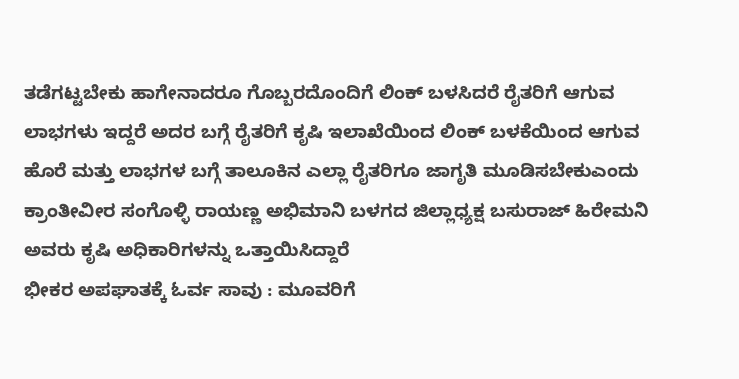ತಡೆಗಟ್ಟಬೇಕು ಹಾಗೇನಾದರೂ ಗೊಬ್ಬರದೊಂದಿಗೆ ಲಿಂಕ್ ಬಳಸಿದರೆ ರೈತರಿಗೆ ಆಗುವ ಲಾಭಗಳು ಇದ್ದರೆ ಅದರ ಬಗ್ಗೆ ರೈತರಿಗೆ ಕೃಷಿ ಇಲಾಖೆಯಿಂದ ಲಿಂಕ್ ಬಳಕೆಯಿಂದ ಆಗುವ ಹೊರೆ ಮತ್ತು ಲಾಭಗಳ ಬಗ್ಗೆ ತಾಲೂಕಿನ ಎಲ್ಲಾ ರೈತರಿಗೂ ಜಾಗೃತಿ ಮೂಡಿಸಬೇಕುಎಂದು ಕ್ರಾಂತೀವೀರ ಸಂಗೊಳ್ಳಿ ರಾಯಣ್ಣ ಅಭಿಮಾನಿ ಬಳಗದ ಜಿಲ್ಲಾಧ್ಯಕ್ಷ ಬಸುರಾಜ್ ಹಿರೇಮನಿ ಅವರು ಕೃಷಿ ಅಧಿಕಾರಿಗಳನ್ನು ಒತ್ತಾಯಿಸಿದ್ದಾರೆ
ಭೀಕರ ಅಪಘಾತಕ್ಕೆ ಓರ್ವ ಸಾವು : ಮೂವರಿಗೆ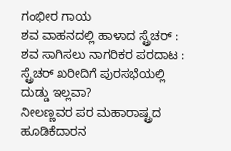ಗಂಭೀರ ಗಾಯ
ಶವ ವಾಹನದಲ್ಲಿ ಹಾಳಾದ ಸ್ಟ್ರೆಚರ್ : ಶವ ಸಾಗಿಸಲು ನಾಗರಿಕರ ಪರದಾಟ : ಸ್ಟ್ರೆಚರ್ ಖರೀದಿಗೆ ಪುರಸಭೆಯಲ್ಲಿ ದುಡ್ಡು ಇಲ್ಲವಾ?
ನೀಲಣ್ಣವರ ಪರ ಮಹಾರಾಷ್ಟ್ರದ ಹೂಡಿಕೆದಾರನ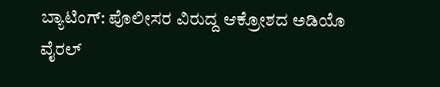ಬ್ಯಾಟಿಂಗ್: ಪೊಲೀಸರ ವಿರುದ್ದ ಆಕ್ರೋಶದ ಅಡಿಯೊ ವೈರಲ್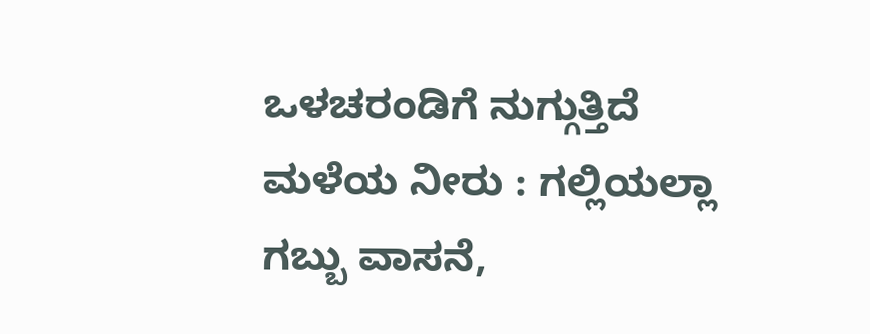ಒಳಚರಂಡಿಗೆ ನುಗ್ಗುತ್ತಿದೆ ಮಳೆಯ ನೀರು : ಗಲ್ಲಿಯಲ್ಲಾ ಗಬ್ಬು ವಾಸನೆ,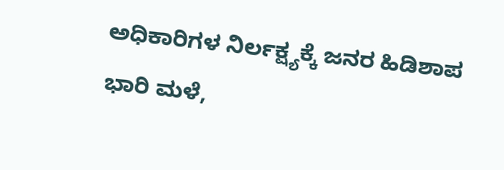ಅಧಿಕಾರಿಗಳ ನಿರ್ಲಕ್ಷ್ಯಕ್ಕೆ ಜನರ ಹಿಡಿಶಾಪ
ಭಾರಿ ಮಳೆ,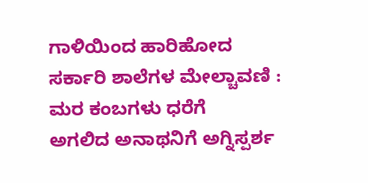ಗಾಳಿಯಿಂದ ಹಾರಿಹೋದ ಸರ್ಕಾರಿ ಶಾಲೆಗಳ ಮೇಲ್ಚಾವಣಿ : ಮರ ಕಂಬಗಳು ಧರೆಗೆ
ಅಗಲಿದ ಅನಾಥನಿಗೆ ಅಗ್ನಿಸ್ಪರ್ಶ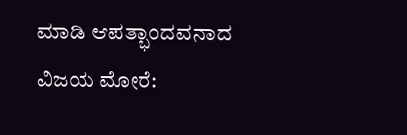ಮಾಡಿ ಆಪತ್ಭಾಂದವನಾದ ವಿಜಯ ಮೋರೆ: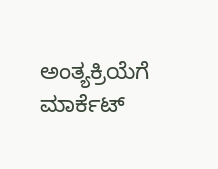ಅಂತ್ಯಕ್ರಿಯೆಗೆ ಮಾರ್ಕೆಟ್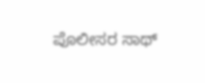ಪೊಲೀಸರ ಸಾಥ್